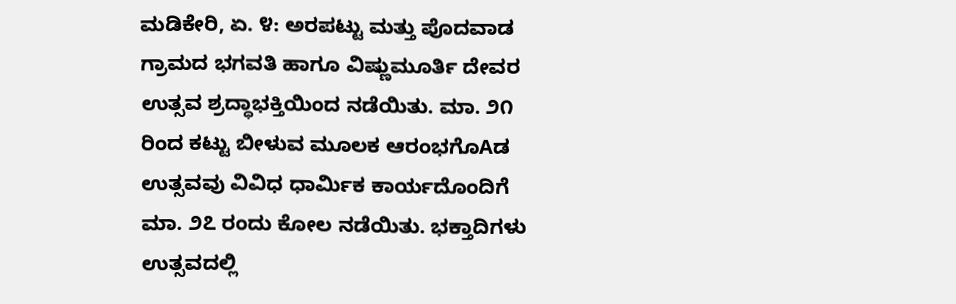ಮಡಿಕೇರಿ, ಏ. ೪: ಅರಪಟ್ಟು ಮತ್ತು ಪೊದವಾಡ ಗ್ರಾಮದ ಭಗವತಿ ಹಾಗೂ ವಿಷ್ಣುಮೂರ್ತಿ ದೇವರ ಉತ್ಸವ ಶ್ರದ್ಧಾಭಕ್ತಿಯಿಂದ ನಡೆಯಿತು. ಮಾ. ೨೧ ರಿಂದ ಕಟ್ಟು ಬೀಳುವ ಮೂಲಕ ಆರಂಭಗೊAಡ ಉತ್ಸವವು ವಿವಿಧ ಧಾರ್ಮಿಕ ಕಾರ್ಯದೊಂದಿಗೆ ಮಾ. ೨೭ ರಂದು ಕೋಲ ನಡೆಯಿತು. ಭಕ್ತಾದಿಗಳು ಉತ್ಸವದಲ್ಲಿ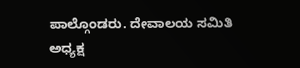ಪಾಲ್ಗೊಂಡರು. ದೇವಾಲಯ ಸಮಿತಿ ಅಧ್ಯಕ್ಷ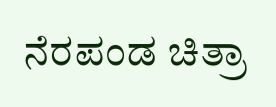ನೆರಪಂಡ ಚಿತ್ರಾ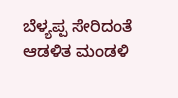ಬೆಳ್ಯಪ್ಪ ಸೇರಿದಂತೆ ಆಡಳಿತ ಮಂಡಳಿ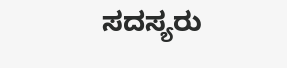ಸದಸ್ಯರು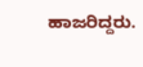ಹಾಜರಿದ್ದರು.